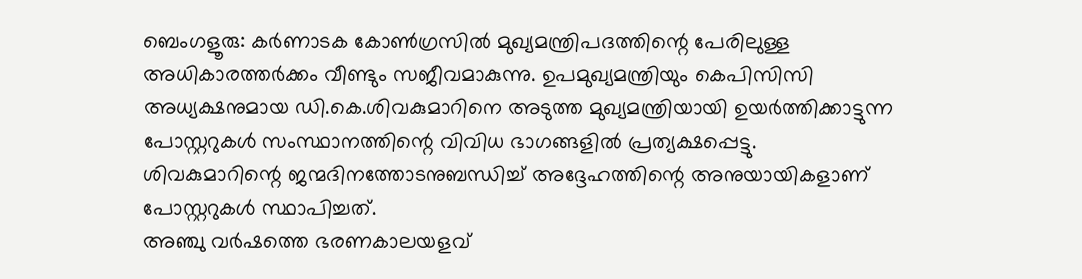ബെംഗളൂരു: കർണാടക കോൺഗ്രസിൽ മുഖ്യമന്ത്രിപദത്തിന്റെ പേരിലുള്ള അധികാരത്തർക്കം വീണ്ടും സജീവമാകുന്നു. ഉപമുഖ്യമന്ത്രിയും കെപിസിസി അധ്യക്ഷനുമായ ഡി.കെ.ശിവകുമാറിനെ അടുത്ത മുഖ്യമന്ത്രിയായി ഉയർത്തിക്കാട്ടുന്ന പോസ്റ്ററുകൾ സംസ്ഥാനത്തിന്റെ വിവിധ ഭാഗങ്ങളിൽ പ്രത്യക്ഷപ്പെട്ടു.
ശിവകുമാറിന്റെ ജന്മദിനത്തോടനുബന്ധിച്ച് അദ്ദേഹത്തിന്റെ അനുയായികളാണ് പോസ്റ്ററുകൾ സ്ഥാപിച്ചത്.
അഞ്ചു വർഷത്തെ ഭരണകാലയളവ്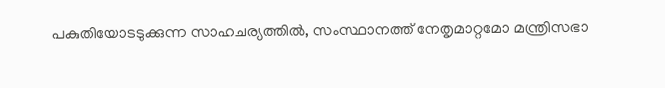പകുതിയോടടുക്കുന്ന സാഹചര്യത്തിൽ, സംസ്ഥാനത്ത് നേതൃമാറ്റമോ മന്ത്രിസഭാ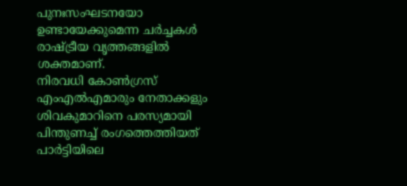പുനഃസംഘടനയോ ഉണ്ടായേക്കുമെന്ന ചർച്ചകൾ രാഷ്ട്രീയ വൃത്തങ്ങളിൽ ശക്തമാണ്.
നിരവധി കോൺഗ്രസ് എംഎൽഎമാരും നേതാക്കളും ശിവകുമാറിനെ പരസ്യമായി പിന്തുണച്ച് രംഗത്തെത്തിയത് പാർട്ടിയിലെ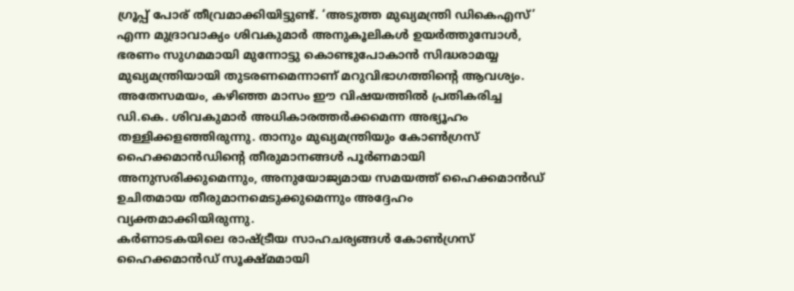ഗ്രൂപ്പ് പോര് തീവ്രമാക്കിയിട്ടുണ്ട്. ‘അടുത്ത മുഖ്യമന്ത്രി ഡികെഎസ്’ എന്ന മുദ്രാവാക്യം ശിവകുമാർ അനുകൂലികൾ ഉയർത്തുമ്പോൾ, ഭരണം സുഗമമായി മുന്നോട്ടു കൊണ്ടുപോകാൻ സിദ്ധരാമയ്യ മുഖ്യമന്ത്രിയായി തുടരണമെന്നാണ് മറുവിഭാഗത്തിന്റെ ആവശ്യം.
അതേസമയം, കഴിഞ്ഞ മാസം ഈ വിഷയത്തിൽ പ്രതികരിച്ച ഡി.കെ. ശിവകുമാർ അധികാരത്തർക്കമെന്ന അഭ്യൂഹം തള്ളിക്കളഞ്ഞിരുന്നു. താനും മുഖ്യമന്ത്രിയും കോൺഗ്രസ് ഹൈക്കമാൻഡിന്റെ തീരുമാനങ്ങൾ പൂർണമായി അനുസരിക്കുമെന്നും, അനുയോജ്യമായ സമയത്ത് ഹൈക്കമാൻഡ് ഉചിതമായ തീരുമാനമെടുക്കുമെന്നും അദ്ദേഹം വ്യക്തമാക്കിയിരുന്നു.
കർണാടകയിലെ രാഷ്ട്രീയ സാഹചര്യങ്ങൾ കോൺഗ്രസ് ഹൈക്കമാൻഡ് സൂക്ഷ്മമായി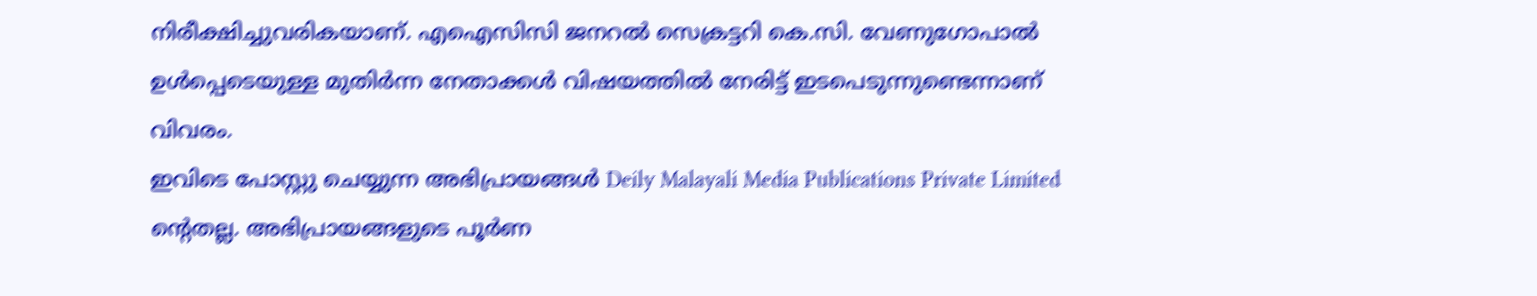നിരീക്ഷിച്ചുവരികയാണ്. എഐസിസി ജനറൽ സെക്രട്ടറി കെ.സി. വേണുഗോപാൽ ഉൾപ്പെടെയുള്ള മുതിർന്ന നേതാക്കൾ വിഷയത്തിൽ നേരിട്ട് ഇടപെടുന്നുണ്ടെന്നാണ് വിവരം.
ഇവിടെ പോസ്റ്റു ചെയ്യുന്ന അഭിപ്രായങ്ങൾ Deily Malayali Media Publications Private Limited ന്റെതല്ല. അഭിപ്രായങ്ങളുടെ പൂർണ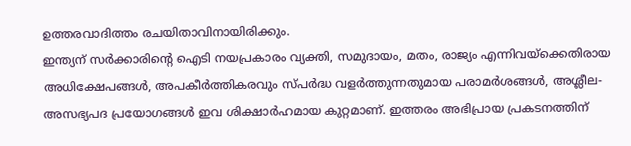ഉത്തരവാദിത്തം രചയിതാവിനായിരിക്കും.
ഇന്ത്യന് സർക്കാരിന്റെ ഐടി നയപ്രകാരം വ്യക്തി, സമുദായം, മതം, രാജ്യം എന്നിവയ്ക്കെതിരായ അധിക്ഷേപങ്ങൾ, അപകീർത്തികരവും സ്പർദ്ധ വളർത്തുന്നതുമായ പരാമർശങ്ങൾ, അശ്ലീല-അസഭ്യപദ പ്രയോഗങ്ങൾ ഇവ ശിക്ഷാർഹമായ കുറ്റമാണ്. ഇത്തരം അഭിപ്രായ പ്രകടനത്തിന്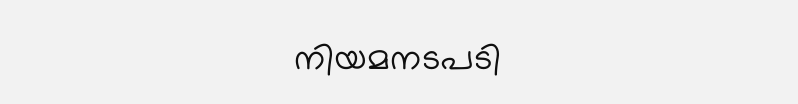നിയമനടപടി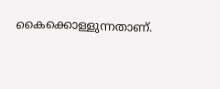കൈക്കൊള്ളുന്നതാണ്.